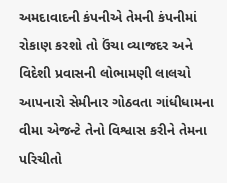અમદાવાદની કંપનીએ તેમની કંપનીમાં રોકાણ કરશો તો ઉંચા વ્યાજદર અને વિદેશી પ્રવાસની લોભામણી લાલચો આપનારો સેમીનાર ગોઠવતા ગાંધીધામના વીમા એજન્ટે તેનો વિશ્વાસ કરીને તેમના પરિચીતો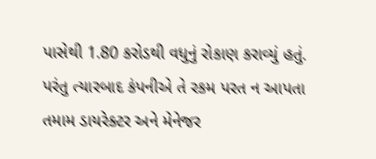પાસેથી 1.80 કરોડથી વધુનું રોકાણ કરાવ્યું હતું. પરંતુ ત્યારબાદ કંપનીએ તે રકમ પરત ન આપતા તમામ ડાયરેક્ટર અને મેનેજર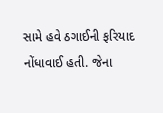સામે હવે ઠગાઈની ફરિયાદ નોંધાવાઈ હતી. જેના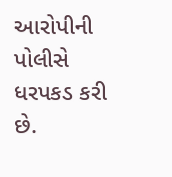આરોપીની પોલીસે ધરપકડ કરી છે.